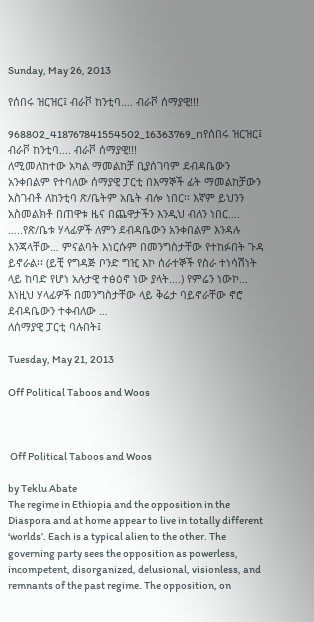Sunday, May 26, 2013

የሰበሩ ዝርዝር፤ ብራቮ ከንቲባ…. ብራቮ ሰማያዊ!!!

968802_418767841554502_16363769_nየሰበሩ ዝርዝር፤ ብራቮ ከንቲባ…. ብራቮ ሰማያዊ!!!
ለሚመለከተው አካል ማመልከቻ ቢያሰገባም ደብዳቤውን አንቀበልም የተባለው ሰማያዊ ፓርቲ በእማኞች ፊት ማመልከቻውን አስገብቶ ለከንቲባ ጽ/ቤትም አቤት ብሎ ነበር፡፡ እኛም ይህንን አስመልክቶ በጠዋቱ ዜና በጨዋታችን እንዲህ ብለን ነበር….
…..የጽ/ቤቱ ሃላፊዎች ለምን ደብዳቤውን አንቀበልም እንዳሉ እንጃላቸው… ምናልባት እነርሱም በመንግስታቸው የተከፉበት ጉዳ ይኖራል፡፡ (ይቺ የግዳጅ ቦንድ ግዢ እኮ ሰራተኞች የስራ ተነሳሽነት ላይ ከባድ የሆነ አሉታዊ ተፅዕኖ ነው ያላት….) የምሬን ነውኮ… እነዚህ ሃላፊዎች በመንግስታቸው ላይ ቅሬታ ባይኖራቸው ኖሮ ደብዳቤውን ተቀብለው …
ለሰማያዊ ፓርቲ ባሉበት፤

Tuesday, May 21, 2013

Off Political Taboos and Woos



 Off Political Taboos and Woos

by Teklu Abate
The regime in Ethiopia and the opposition in the Diaspora and at home appear to live in totally different ‘worlds’. Each is a typical alien to the other. The governing party sees the opposition as powerless, incompetent, disorganized, delusional, visionless, and remnants of the past regime. The opposition, on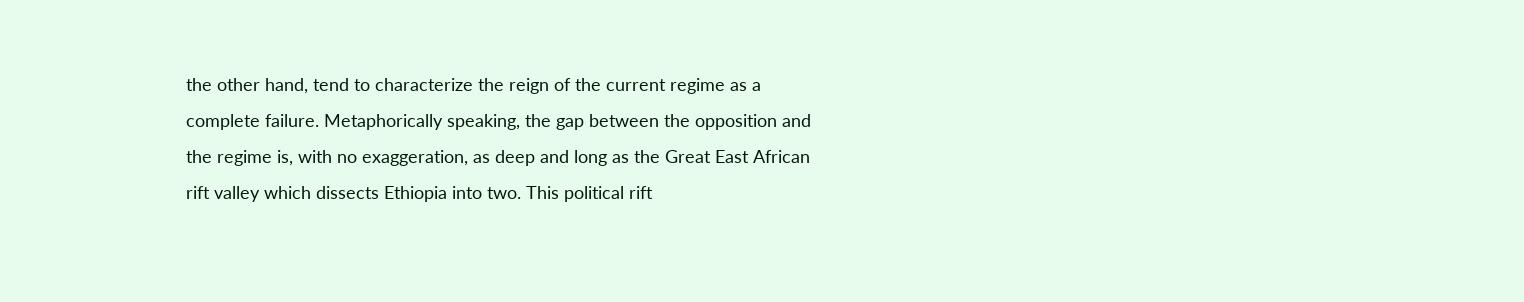the other hand, tend to characterize the reign of the current regime as a complete failure. Metaphorically speaking, the gap between the opposition and the regime is, with no exaggeration, as deep and long as the Great East African rift valley which dissects Ethiopia into two. This political rift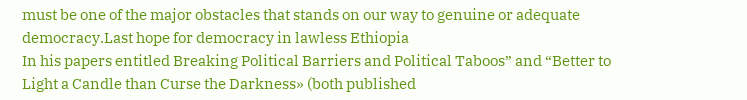must be one of the major obstacles that stands on our way to genuine or adequate democracy.Last hope for democracy in lawless Ethiopia
In his papers entitled Breaking Political Barriers and Political Taboos” and “Better to Light a Candle than Curse the Darkness» (both published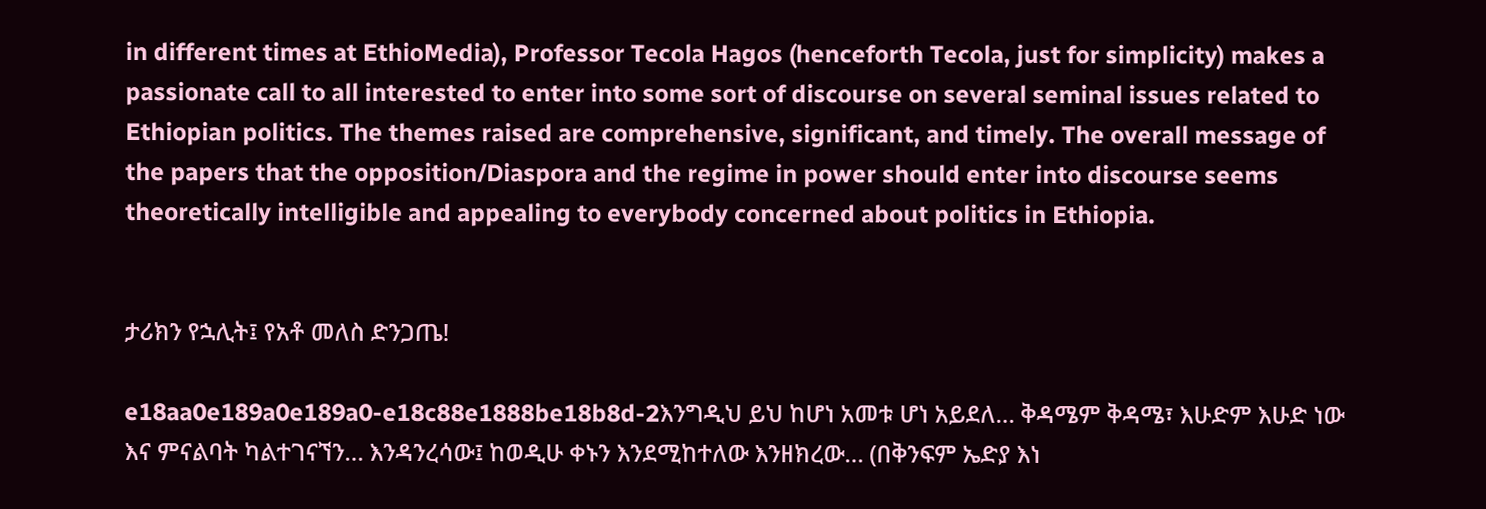in different times at EthioMedia), Professor Tecola Hagos (henceforth Tecola, just for simplicity) makes a passionate call to all interested to enter into some sort of discourse on several seminal issues related to Ethiopian politics. The themes raised are comprehensive, significant, and timely. The overall message of the papers that the opposition/Diaspora and the regime in power should enter into discourse seems theoretically intelligible and appealing to everybody concerned about politics in Ethiopia.


ታሪክን የኋሊት፤ የአቶ መለስ ድንጋጤ!

e18aa0e189a0e189a0-e18c88e1888be18b8d-2እንግዲህ ይህ ከሆነ አመቱ ሆነ አይደለ… ቅዳሜም ቅዳሜ፣ እሁድም እሁድ ነው እና ምናልባት ካልተገናኘን… እንዳንረሳው፤ ከወዲሁ ቀኑን እንደሚከተለው እንዘክረው… (በቅንፍም ኤድያ እነ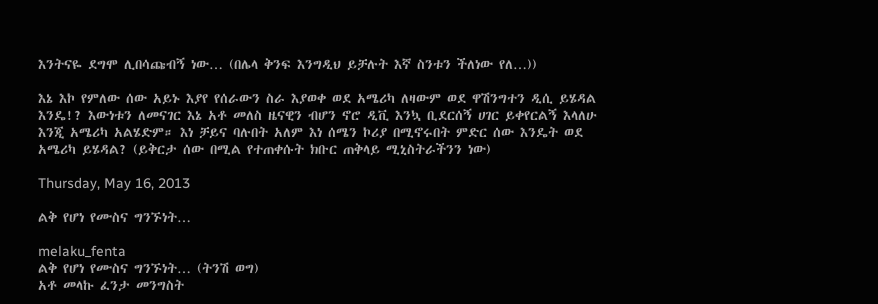እንትናዬ ደግሞ ሊበሳጩብኝ ነው… (በሌላ ቅንፍ እንግዲህ ይቻሉት እኛ ስንቱን ችለነው የለ…))

እኔ እኮ የምለው ሰው አይኑ እያየ የሰራውን ስራ እያወቀ ወደ አሜሪካ ለዛውም ወደ ዋሽንግተን ዲሲ ይሄዳል እንዴ!? እውነቱን ለመናገር እኔ አቶ መለስ ዜናዊን ብሆን ኖሮ ዲቪ እንኳ ቢደርሰኝ ሀገር ይቀየርልኝ እላለሁ እንጂ አሜሪካ አልሄድም። እነ ቻይና ባሉበት አለም እነ ሰሜን ኮሪያ በሚኖሩበት ምድር ሰው እንዴት ወደ አሜሪካ ይሄዳል? (ይቅርታ ሰው በሚል የተጠቀሱት ክቡር ጠቅላይ ሚኒስትራችንን ነው)

Thursday, May 16, 2013

ልቅ የሆነ የሙስና ግንኙነት…

melaku_fenta
ልቅ የሆነ የሙስና ግንኙነት… (ትንሽ ወግ)
አቶ መላኩ ፈንታ መንግስት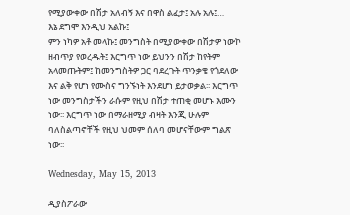የሚያውቀው በሽታ አለብኝ እና በዋስ ልፈታ፤ አሉ አሉ፤…
እኔ ደግሞ እንዲህ አልኩ፤
ምን ነካዎ አቶ መላኩ፤ መንግስት በሚያውቀው በሽታዎ ነውኮ ዘብጥያ የወረዱት፤ እርግጥ ነው ይህንን በሽታ ከየትም አላመጡትም፤ ከመንግስትዎ ጋር ባደረጉት ጥንቃቄ የጎደለው እና ልቅ የሆነ የሙስና ግንኙነት እንደሆነ ይታወቃል፡፡ እርግጥ ነው መንግስታችን ራሱም የዚህ በሽታ ተጠቂ መሆኑ እሙን ነው፡፡ እርግጥ ነው በማራዘሚያ ብዛት እንጂ ሁሉም ባለስልጣኖቸች የዚህ ህመም ሰለባ መሆናቸውም ግልጽ ነው፡፡

Wednesday, May 15, 2013

ዲያስፖራው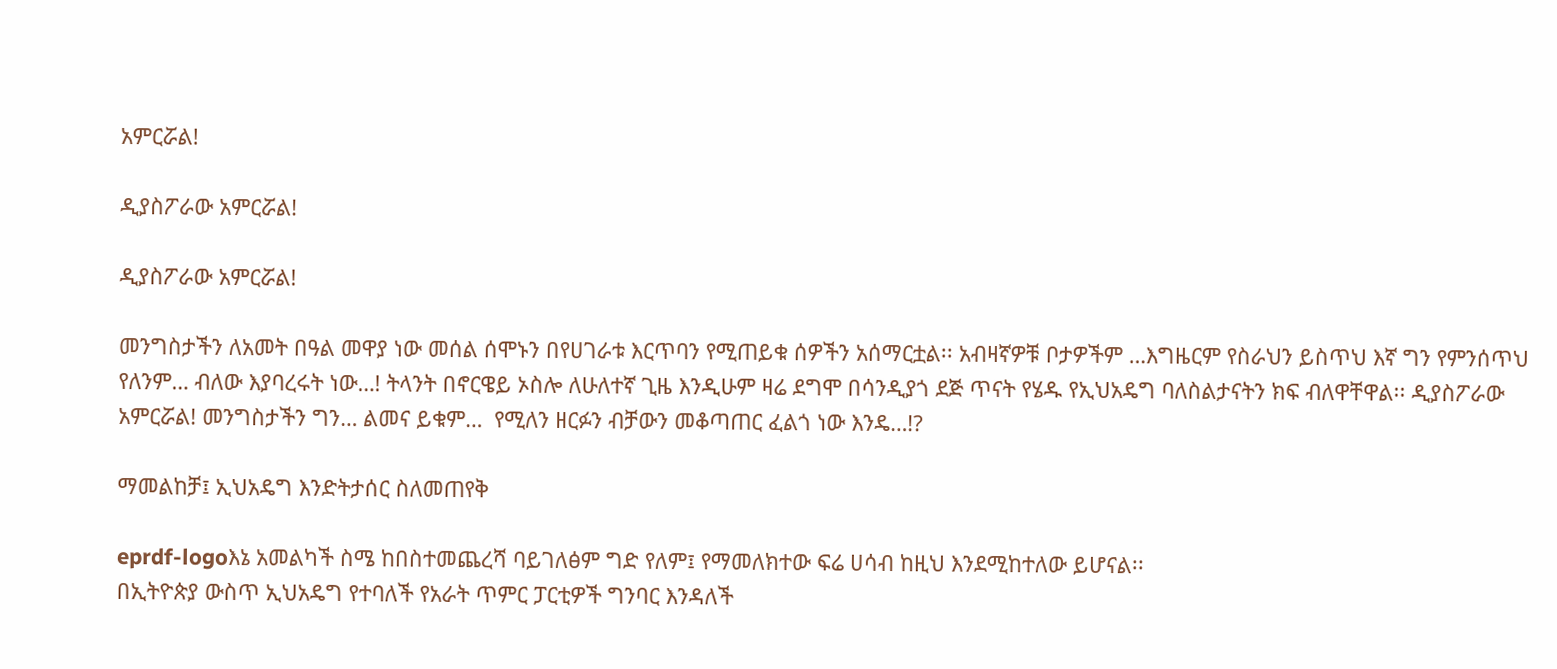አምርሯል!

ዲያስፖራው አምርሯል!

ዲያስፖራው አምርሯል!

መንግስታችን ለአመት በዓል መዋያ ነው መሰል ሰሞኑን በየሀገራቱ እርጥባን የሚጠይቁ ሰዎችን አሰማርቷል፡፡ አብዛኛዎቹ ቦታዎችም …እግዜርም የስራህን ይስጥህ እኛ ግን የምንሰጥህ የለንም… ብለው እያባረሩት ነው…! ትላንት በኖርዌይ ኦስሎ ለሁለተኛ ጊዜ እንዲሁም ዛሬ ደግሞ በሳንዲያጎ ደጅ ጥናት የሄዱ የኢህአዴግ ባለስልታናትን ክፍ ብለዋቸዋል፡፡ ዲያስፖራው አምርሯል! መንግስታችን ግን… ልመና ይቁም…  የሚለን ዘርፉን ብቻውን መቆጣጠር ፈልጎ ነው እንዴ…!?

ማመልከቻ፤ ኢህአዴግ እንድትታሰር ስለመጠየቅ

eprdf-logoእኔ አመልካች ስሜ ከበስተመጨረሻ ባይገለፅም ግድ የለም፤ የማመለክተው ፍሬ ሀሳብ ከዚህ እንደሚከተለው ይሆናል፡፡
በኢትዮጵያ ውስጥ ኢህአዴግ የተባለች የአራት ጥምር ፓርቲዎች ግንባር እንዳለች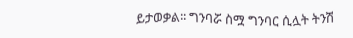ይታወቃል፡፡ ግንባሯ ስሟ ግንባር ሲሏት ትንሽ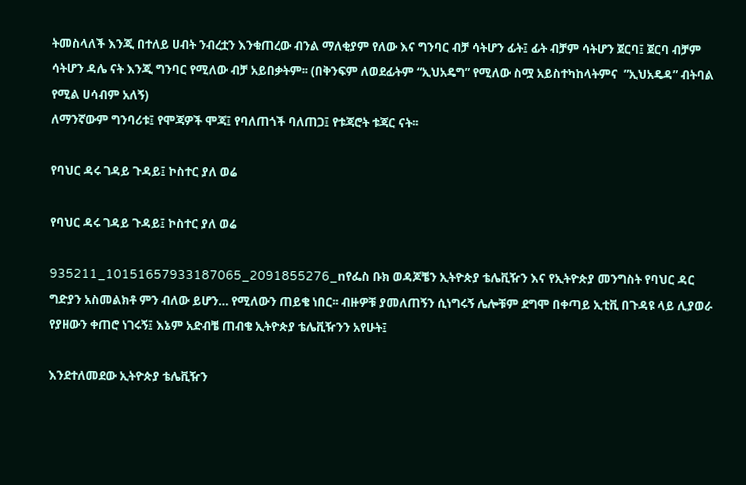ትመስላለች እንጂ በተለይ ሀብት ንብረቷን እንቁጠረው ብንል ማለቂያም የለው እና ግንባር ብቻ ሳትሆን ፊት፤ ፊት ብቻም ሳትሆን ጀርባ፤ ጀርባ ብቻም ሳትሆን ዳሌ ናት እንጂ ግንባር የሚለው ብቻ አይበቃትም፡፡ (በቅንፍም ለወደፊትም “ኢህአዴግ” የሚለው ስሟ አይስተካከላትምና  ”ኢህአዴዳ” ብትባል የሚል ሀሳብም አለኝ)
ለማንኛውም ግንባሪቱ፤ የሞጃዎች ሞጃ፤ የባለጠጎች ባለጠጋ፤ የቱጃሮት ቱጃር ናት፡፡

የባህር ዳሩ ገዳይ ጉዳይ፤ ኮስተር ያለ ወሬ

የባህር ዳሩ ገዳይ ጉዳይ፤ ኮስተር ያለ ወሬ

935211_10151657933187065_2091855276_nየፌስ ቡክ ወዳጆቼን ኢትዮጵያ ቴሌቪዥን እና የኢትዮጵያ መንግስት የባህር ዳር ግድያን አስመልክቶ ምን ብለው ይሆን… የሚለውን ጠይቄ ነበር፡፡ ብዙዎቹ ያመለጠኝን ሲነግሩኝ ሌሎቹም ደግሞ በቀጣይ ኢቲቪ በጉዳዩ ላይ ሊያወራ የያዘውን ቀጠሮ ነገሩኝ፤ እኔም አድብቼ ጠብቄ ኢትዮጵያ ቴሌቪዥንን አየሁት፤

እንደተለመደው ኢትዮጵያ ቴሌቪዥን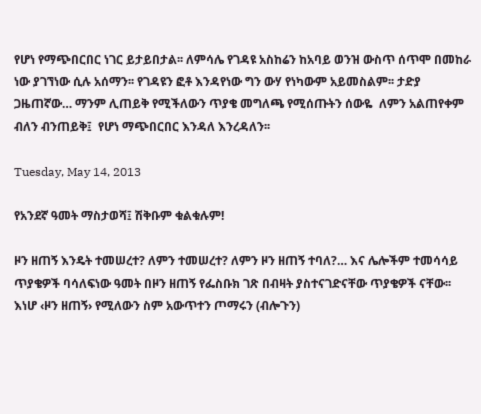የሆነ የማጭበርበር ነገር ይታይበታል፡፡ ለምሳሌ የገዳዩ አስከሬን ከአባይ ወንዝ ውስጥ ሰጥሞ በመከራ ነው ያገኘነው ሲሉ አሰማን፡፡ የገዳዩን ፎቶ እንዳየነው ግን ውሃ የነካውም አይመስልም፡፡ ታድያ ጋዜጠኛው… ማንም ሊጠይቅ የሚችለውን ጥያቄ መግለጫ የሚሰጡትን ሰውዬ  ለምን አልጠየቀም ብለን ብንጠይቅ፤  የሆነ ማጭበርበር እንዳለ እንረዳለን፡፡

Tuesday, May 14, 2013

የአንደኛ ዓመት ማስታወሻ፤ ሽቅቡም ቁልቁሉም!

ዞን ዘጠኝ እንዴት ተመሠረተ? ለምን ተመሠረተ? ለምን ዞን ዘጠኝ ተባለ?… እና ሌሎችም ተመሳሳይ ጥያቄዎች ባሳለፍነው ዓመት በዞን ዘጠኝ የፌስቡክ ገጽ በብዛት ያስተናገድናቸው ጥያቄዎች ናቸው፡፡ እነሆ ‹ዞን ዘጠኝ› የሚለውን ስም አውጥተን ጦማሩን (ብሎጉን)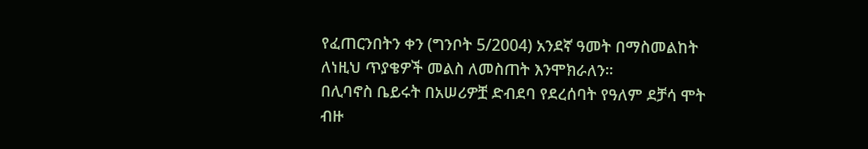የፈጠርንበትን ቀን (ግንቦት 5/2004) አንደኛ ዓመት በማስመልከት ለነዚህ ጥያቄዎች መልስ ለመስጠት እንሞክራለን፡፡
በሊባኖስ ቤይሩት በአሠሪዎቿ ድብደባ የደረሰባት የዓለም ደቻሳ ሞት ብዙ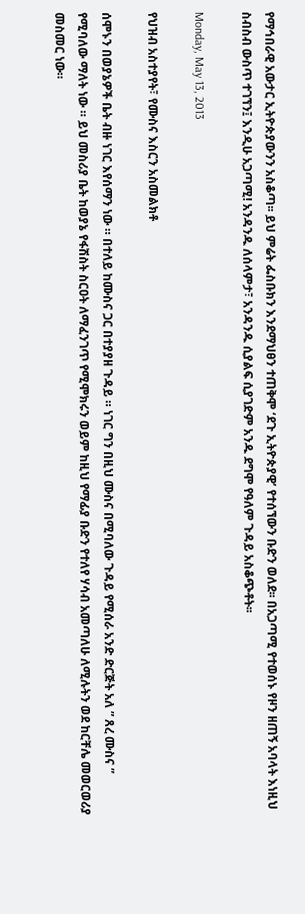የማኅበራዊ አውታር ኢትዮጵያውንን አስቆጣ፡፡ ይህ ምሬት ፌስቡክን እንደማህፀን ተጠቅሞ ‘ደጉ ኢትዮጵያዊ’ የተሰኘውን ቡድን ወለደ፡፡ በአጋጣሚ የተወሰኑ የዞን ዘጠኝ አባላት እነዚህ ስብስብ ውስጥ ተገኘን፤ እንዲሁ አጋጣሚ! አንዳንዱ ለሰላምታ፣ አንዳንዱ ሲያልፍ ሲያገድም አንዱ ደግሞ የዓለም ጉዳይ አስቆጭቶት፡፡

Monday, May 13, 2013

የህዝብ አስተያየት፣ የሙስና እስርን አስመልክቶ

ሰሞኑን በወያኔዎች ቤት ብዙ ነገር እየሰማን ነው ። በተለይ ከሙስና ጋር በተያያዘ ጉዳይ ። ነገር ግን በዚህ ሙስና በሚባለው ጉዳይ የሚሰራ አንድ ድርጅት አለ ” ጸረ ሙስና ” የሚባለው ማለት ነው ። ይህ መስሪያ ቤት ከወያኔ የፋሽስት ስርዐት ለማፈንገጥ የሚሞክሩን ወይም ከዚህ የማፊያ ቡድን የተለየ ሃሳብ አመጣለሁ ለሚሉትን ወደ ከርቸሌ መወርወሪያ መስመር ነው።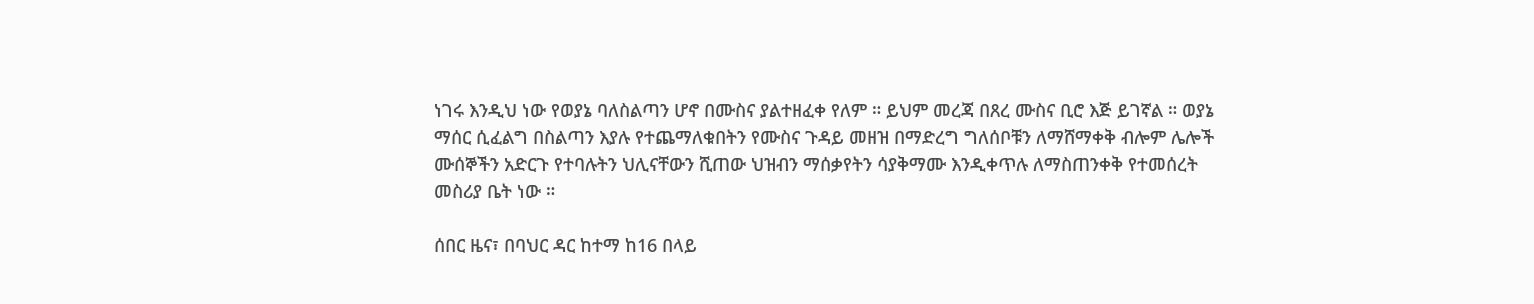ነገሩ እንዲህ ነው የወያኔ ባለስልጣን ሆኖ በሙስና ያልተዘፈቀ የለም ። ይህም መረጃ በጸረ ሙስና ቢሮ እጅ ይገኛል ። ወያኔ ማሰር ሲፈልግ በስልጣን እያሉ የተጨማለቁበትን የሙስና ጉዳይ መዘዝ በማድረግ ግለሰቦቹን ለማሸማቀቅ ብሎም ሌሎች ሙሰኞችን አድርጉ የተባሉትን ህሊናቸውን ሺጠው ህዝብን ማሰቃየትን ሳያቅማሙ እንዲቀጥሉ ለማስጠንቀቅ የተመሰረት መስሪያ ቤት ነው ።

ሰበር ዜና፣ በባህር ዳር ከተማ ከ16 በላይ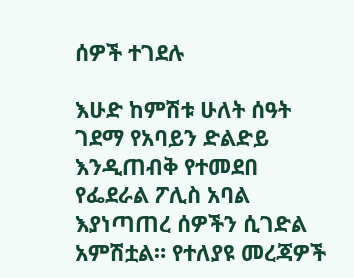ሰዎች ተገደሉ

እሁድ ከምሽቱ ሁለት ሰዓት ገደማ የአባይን ድልድይ እንዲጠብቅ የተመደበ የፌደራል ፖሊስ አባል እያነጣጠረ ሰዎችን ሲገድል አምሽቷል። የተለያዩ መረጃዎች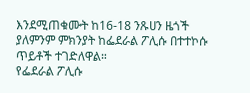እንደሚጠቁሙት ከ16-18 ንጹሀን ዜጎች ያለምንም ምክንያት ከፌደራል ፖሊሱ በተተኮሱ ጥይቶች ተገድለዋል።
የፌደራል ፖሊሱ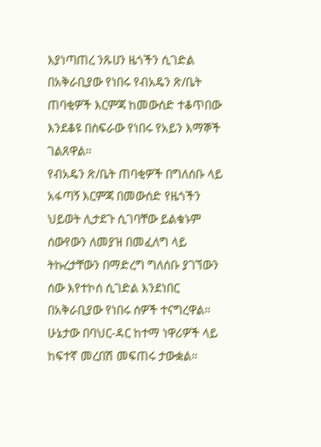እያነጣጠረ ንጹሀን ዜጎችን ሲገድል በአቅራቢያው የነበሩ የብአዴን ጽ/ቤት ጠባቂዎች እርምጃ ከመውሰድ ተቆጥበው እንደቆዩ በስፍራው የነበሩ የአይን እማኞች ገልጸዋል።
የብአዴን ጽ/ቤት ጠባቂዎች በግለሰቡ ላይ አፋጣኝ እርምጃ በመውሰድ የዜጎችን ህይወት ሊታደጉ ሲገባቸው ይልቁኑም ሰውየውን ለመያዝ በመፈለግ ላይ ትኩረታቸውን በማድረግ ግለሰቡ ያገኘውን ሰው እየተኮሰ ሲገድል እንደነበር በአቅራቢያው የነበሩ ሰዎች ተናግረዋል።
ሁኔታው በባህር-ዳር ከተማ ነዋሪዎች ላይ ከፍተኛ መረበሽ መፍጠሩ ታውቋል።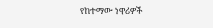የከተማው ነዋሪዎች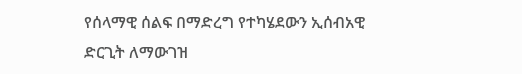የሰላማዊ ሰልፍ በማድረግ የተካሄደውን ኢሰብአዊ ድርጊት ለማውገዝ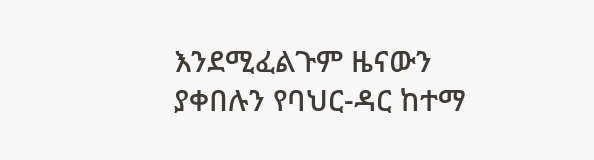እንደሚፈልጉም ዜናውን ያቀበሉን የባህር-ዳር ከተማ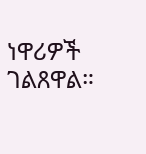ነዋሪዎች ገልጸዋል።